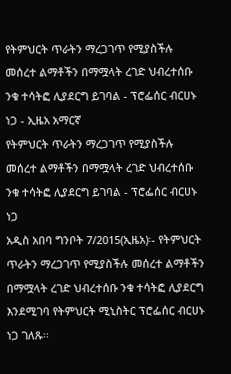የትምህርት ጥራትን ማረጋገጥ የሚያስችሉ መሰረተ ልማቶችን በማሟላት ረገድ ህብረተሰቡ ንቁ ተሳትፎ ሊያደርግ ይገባል - ፕሮፌሰር ብርሀኑ ነጋ - ኢዜአ አማርኛ
የትምህርት ጥራትን ማረጋገጥ የሚያስችሉ መሰረተ ልማቶችን በማሟላት ረገድ ህብረተሰቡ ንቁ ተሳትፎ ሊያደርግ ይገባል - ፕሮፌሰር ብርሀኑ ነጋ
አዲስ አበባ ግንቦት 7/2015(ኢዜአ)፡- የትምህርት ጥራትን ማረጋገጥ የሚያስችሉ መሰረተ ልማቶችን በማሟላት ረገድ ህብረተሰቡ ንቁ ተሳትፎ ሊያደርግ እንደሚገባ የትምህርት ሚኒስትር ፕሮፌሰር ብርሀኑ ነጋ ገለጹ፡፡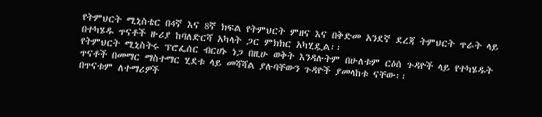የትምህርት ሚኒስቴር በ4ኛ እና 8ኛ ክፍል የትምህርት ምዘና እና በቅድመ አንደኛ ደረጃ ትምህርት ጥራት ላይ በተካሄዱ ጥናቶች ዙሪያ ከባለድርሻ አካላት ጋር ምክክር አካሂዷል፡፡
የትምህርት ሚኒስትሩ ፕሮፌሰር ብርሀኑ ነጋ በዚሁ ወቅት እንዳሉትም በሁለቱም ርዕሰ ጉዳዮች ላይ የተካሄዱት ጥናቶች በመማር ማስተማር ሂደቱ ላይ መሻሻል ያሉባቸውን ጉዳዮች ያመላከቱ ናቸው፡፡
በጥናቱም ለተማሪዎች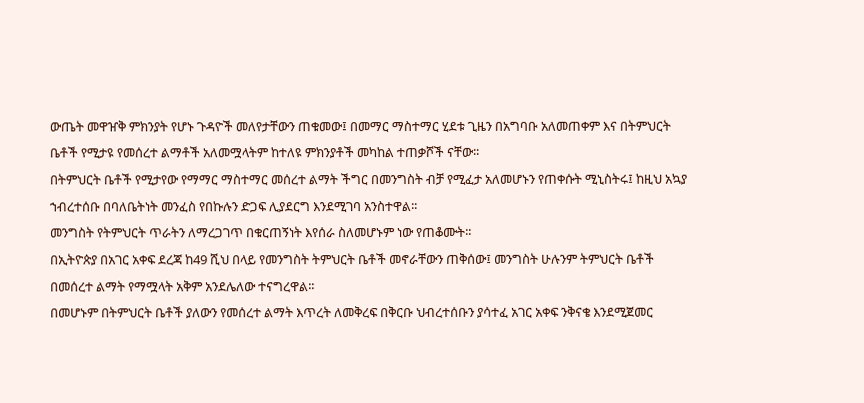ውጤት መዋዠቅ ምክንያት የሆኑ ጉዳዮች መለየታቸውን ጠቁመው፤ በመማር ማስተማር ሂደቱ ጊዜን በአግባቡ አለመጠቀም እና በትምህርት ቤቶች የሚታዩ የመሰረተ ልማቶች አለመሟላትም ከተለዩ ምክንያቶች መካከል ተጠቃሾች ናቸው፡፡
በትምህርት ቤቶች የሚታየው የማማር ማስተማር መሰረተ ልማት ችግር በመንግስት ብቻ የሚፈታ አለመሆኑን የጠቀሱት ሚኒስትሩ፤ ከዚህ አኳያ ኀብረተሰቡ በባለቤትነት መንፈስ የበኩሉን ድጋፍ ሊያደርግ እንደሚገባ አንስተዋል፡፡
መንግስት የትምህርት ጥራትን ለማረጋገጥ በቁርጠኝነት እየሰራ ስለመሆኑም ነው የጠቆሙት፡፡
በኢትዮጵያ በአገር አቀፍ ደረጃ ከ49 ሺህ በላይ የመንግስት ትምህርት ቤቶች መኖራቸውን ጠቅሰው፤ መንግስት ሁሉንም ትምህርት ቤቶች በመሰረተ ልማት የማሟላት አቅም አንደሌለው ተናግረዋል፡፡
በመሆኑም በትምህርት ቤቶች ያለውን የመሰረተ ልማት እጥረት ለመቅረፍ በቅርቡ ህብረተሰቡን ያሳተፈ አገር አቀፍ ንቅናቄ እንደሚጀመር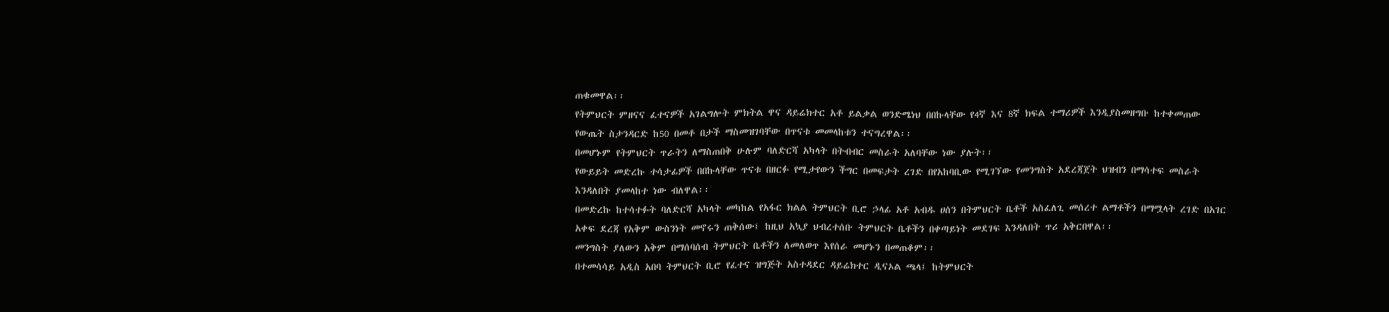ጠቁመዋል፡፡
የትምህርት ምዘናና ፈተናዎች አገልግሎት ምክትል ዋና ዳይሬክተር አቶ ይልቃል ወንድሜነህ በበኩላቸው የ4ኛ እና 8ኛ ክፍል ተማሪዎች እንዲያስመዘግቡ ከተቀመጠው የውጤት ስታንዳርድ ከ50 በመቶ በታች ማስመዝገባቸው በጥናቱ መመላከቱን ተናግረዋል፡፡
በመሆኑም የትምህርት ጥራትን ለማስጠበቅ ሁሉም ባለድርሻ አካላት በትብብር መስራት አለባቸው ነው ያሉት፡፡
የውይይት መድረኩ ተሳታፊዎች በበኩላቸው ጥናቱ በዘርፉ የሚታየውን ችግር በመፍታት ረገድ በየአከባቢው የሚገኘው የመንግስት አደረጃጀት ህዝብን በማሳተፍ መስራት እንዳለበት ያመላከተ ነው ብለዋል፡፡
በመድረኩ ከተሳተፉት ባለድርሻ አካላት መካከል የአፋር ክልል ትምህርት ቢሮ ኃላፊ አቶ አብዱ ሀሰን በትምህርት ቤቶች አስፈለጊ መሰረተ ልማቶችን በማሟላት ረገድ በአገር አቀፍ ደረጃ የአቅም ውስንነት መኖሩን ጠቅሰው፤ ከዚህ አኳያ ህብረተሰቡ ትምህርት ቤቶችን በቀጣይነት መደገፍ እንዳለበት ጥሪ አቅርበዋል፡፡
መንግስት ያለውን አቅም በማሰባሰብ ትምህርት ቤቶችን ለመለወጥ እየሰራ መሆኑን በመጠቆም፡፡
በተመሳሳይ አዲስ አበባ ትምህርት ቢሮ የፈተና ዝግጅት አስተዳደር ዳይሬክተር ዲናኦል ጫላ፤ ከትምህርት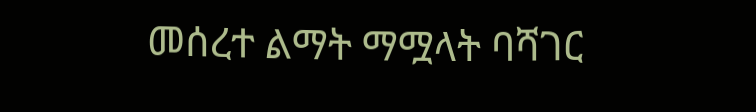መሰረተ ልማት ማሟላት ባሻገር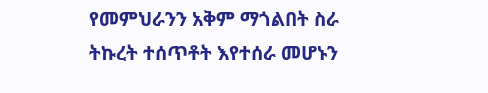የመምህራንን አቅም ማጎልበት ስራ ትኩረት ተሰጥቶት እየተሰራ መሆኑን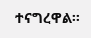ተናግረዋል፡፡